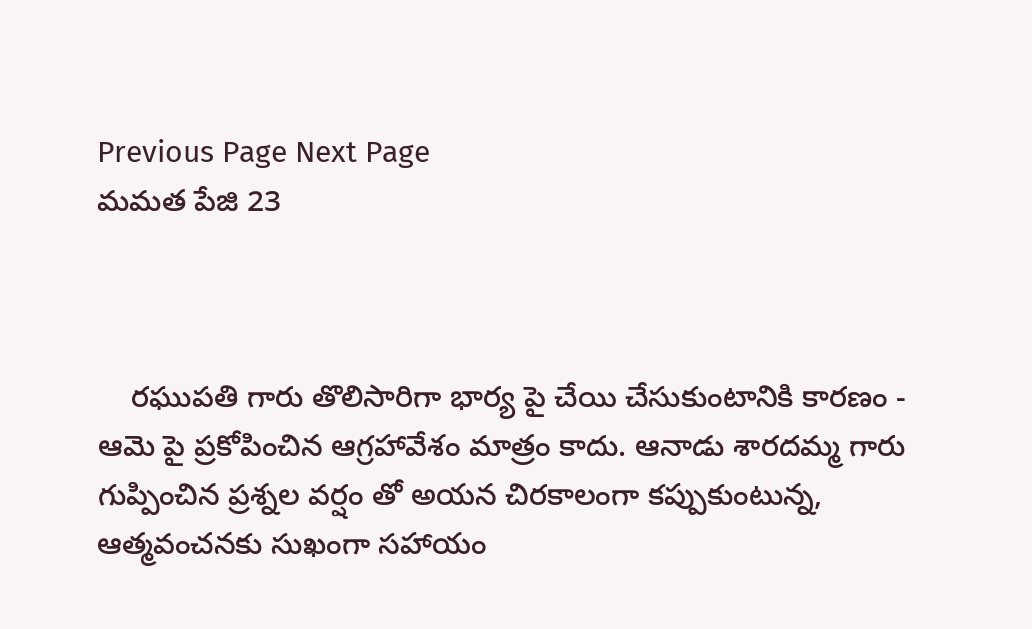Previous Page Next Page
మమత పేజి 23



    రఘుపతి గారు తొలిసారిగా భార్య పై చేయి చేసుకుంటానికి కారణం - ఆమె పై ప్రకోపించిన ఆగ్రహావేశం మాత్రం కాదు. ఆనాడు శారదమ్మ గారు గుప్పించిన ప్రశ్నల వర్షం తో అయన చిరకాలంగా కప్పుకుంటున్న, ఆత్మవంచనకు సుఖంగా సహాయం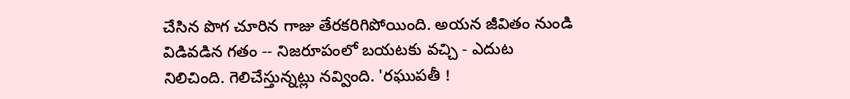చేసిన పొగ చూరిన గాజు తేరకరిగిపోయింది. అయన జీవితం నుండి విడివడిన గతం -- నిజరూపంలో బయటకు వచ్చి - ఎదుట నిలిచింది. గెలిచేస్తున్నట్లు నవ్వింది. 'రఘుపతీ !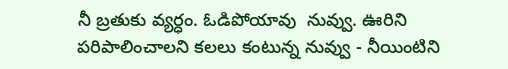నీ బ్రతుకు వ్యర్ధం. ఓడిపోయావు  నువ్వు. ఊరిని పరిపాలించాలని కలలు కంటున్న నువ్వు - నీయింటిని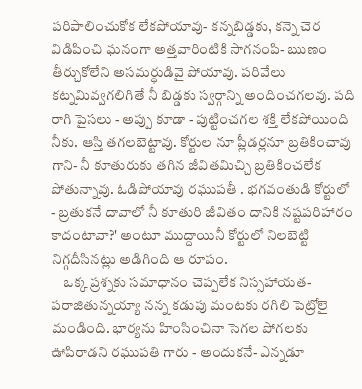పరిపాలించుకోక లేకపోయావు- కన్నబిడ్డకు, కన్నె చెర విడిపించి ఘనంగా అత్తవారింటికి సాగనంపి- ఋణం తీర్చుకోలేని అసమర్ధుడివై పోయావు. పరివేలు కట్నమివ్వగలిగితే నీ బిడ్డకు స్వర్గాన్ని అందించగలవు. పది రాగి పైసలు - అప్పు కూడా - పుట్టించగల శక్తి లేకపోయింది నీకు. ఆస్తి తగలబెట్టావు. కోర్టుల నూ ప్లీడర్లనూ బ్రతికించావు గాని- నీ కూతురుకు తగిన జీవితమిచ్చి బ్రతికించలేక పోతున్నావు. ఓడిపోయావు రఘుపతీ . భగవంతుడి కోర్టులో - బ్రతుకనే దావాలో నీ కూతురి జీవితం దానికి నష్టపరిహారం కాదంటావా?' అంటూ ముద్దాయినీ కోర్టులో నిలబెట్టి నిగ్గదీసినట్లు అడిగింది ఆ రూపం.
    ఒక్క ప్రశ్నకు సమాధానం చెప్పలేక నిస్సహాయత- పరాజితున్నయ్యా నన్న కడుపు మంటకు రగిలి పెట్రోలై మండింది. భార్యను హింసించినా సెగల పోగలకు ఊపిరాడని రఘుపతి గారు - అందుకనే- ఎన్నడూ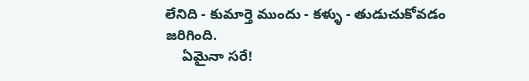లేనిది - కుమార్తె ముందు - కళ్ళు - తుడుచుకోవడం జరిగింది.
    ఏమైనా సరే!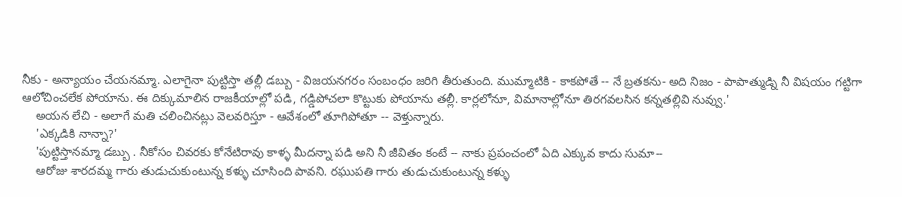నీకు - అన్యాయం చేయనమ్మా. ఎలాగైనా పుట్టిస్తా తల్లీ డబ్బు - విజయనగరం సంబంధం జరిగి తీరుతుంది. ముమ్మాటికి - కాకపోతే -- నే బ్రతకను- అది నిజం - పాపాత్ముడ్ని నీ విషయం గట్టిగా ఆలోచించలేక పోయాను. ఈ దిక్కుమాలిన రాజకీయాల్లో పడి, గడ్డిపోచలా కొట్టుకు పోయాను తల్లీ. కార్లలోనూ, విమానాల్లోనూ తిరగవలసిన కన్నతల్లివి నువ్వు.'
    అయన లేచి - అలాగే మతి చలించినట్లు వెలవరిస్తూ - ఆవేశంలో తూగిపోతూ -- వెళ్తున్నారు.
    'ఎక్కడికి నాన్నా?'
    'పుట్టిస్తానమ్మా డబ్బు . నీకోసం చివరకు కోనేటిరావు కాళ్ళ మీదన్నా పడి అని నీ జీవితం కంటే -- నాకు ప్రపంచంలో ఏది ఎక్కువ కాదు సుమా--
    ఆరోజు శారదమ్మ గారు తుడుచుకుంటున్న కళ్ళు చూసింది పావని. రఘుపతి గారు తుడుచుకుంటున్న కళ్ళు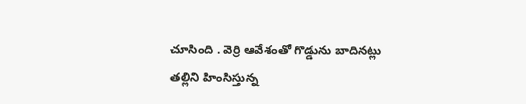చూసింది . వెర్రి ఆవేశంతో గొడ్డును బాదినట్లు తల్లిని హింసిస్తున్న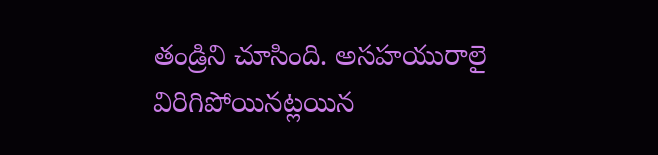తండ్రిని చూసింది. అసహయురాలై విరిగిపోయినట్లయిన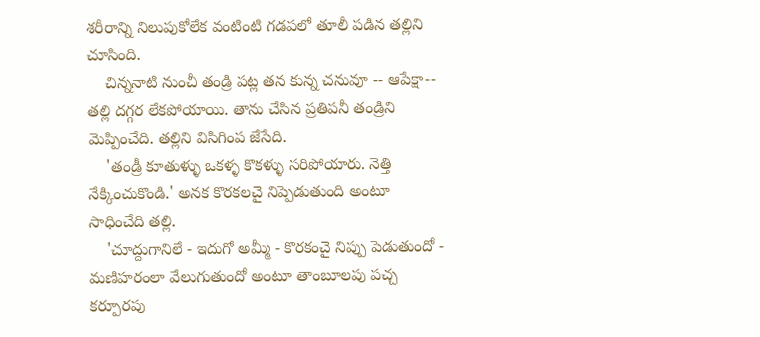శరీరాన్ని నిలుపుకోలేక వంటింటి గడపలో తూలీ పడిన తల్లిని చూసింది.
    చిన్ననాటి నుంచీ తండ్రి పట్ల తన కున్న చనువూ -- ఆపేక్షా-- తల్లి దగ్గర లేకపోయాయి. తాను చేసిన ప్రతిపనీ తండ్రిని మెప్పించేది. తల్లిని విసిగింప జేసేది.
    'తండ్రీ కూతుళ్ళు ఒకళ్ళ కొకళ్ళు సరిపోయారు. నెత్తి నేక్కించుకొండి.' అనక కొరకలచై నిప్పెడుతుంది అంటూ సాధించేది తల్లి.
    'చూద్దుగానిలే - ఇదుగో అమ్మీ - కొరకంచై నిప్పు పెడుతుందో - మణిహరంలా వేలుగుతుందో అంటూ తాంబూలపు పచ్చ కర్పూరపు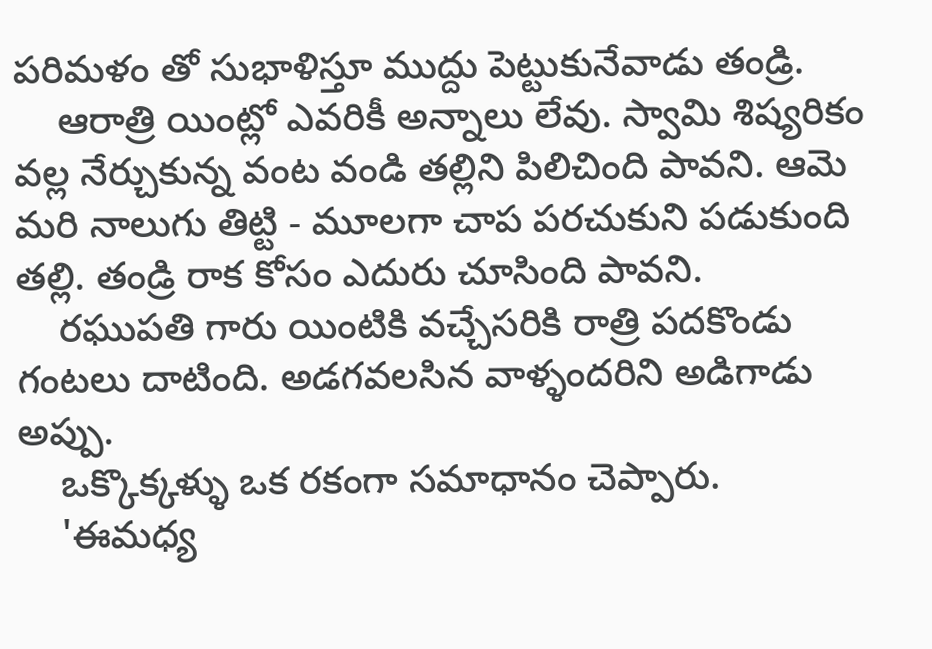పరిమళం తో సుభాళిస్తూ ముద్దు పెట్టుకునేవాడు తండ్రి.
    ఆరాత్రి యింట్లో ఎవరికీ అన్నాలు లేవు. స్వామి శిష్యరికం వల్ల నేర్చుకున్న వంట వండి తల్లిని పిలిచింది పావని. ఆమె మరి నాలుగు తిట్టి - మూలగా చాప పరచుకుని పడుకుంది తల్లి. తండ్రి రాక కోసం ఎదురు చూసింది పావని.
    రఘుపతి గారు యింటికి వచ్చేసరికి రాత్రి పదకొండు గంటలు దాటింది. అడగవలసిన వాళ్ళందరిని అడిగాడు అప్పు.
    ఒక్కొక్కళ్ళు ఒక రకంగా సమాధానం చెప్పారు.
    'ఈమధ్య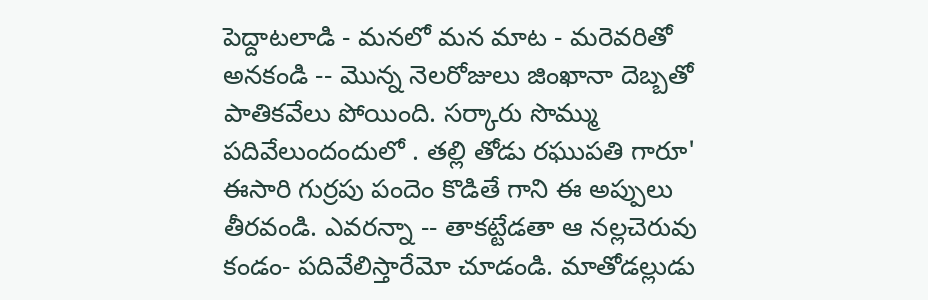పెద్దాటలాడి - మనలో మన మాట - మరెవరితో అనకండి -- మొన్న నెలరోజులు జింఖానా దెబ్బతో పాతికవేలు పోయింది. సర్కారు సొమ్ము పదివేలుందందులో . తల్లి తోడు రఘుపతి గారూ' ఈసారి గుర్రపు పందెం కొడితే గాని ఈ అప్పులు తీరవండి. ఎవరన్నా -- తాకట్టేడతా ఆ నల్లచెరువు కండం- పదివేలిస్తారేమో చూడండి. మాతోడల్లుడు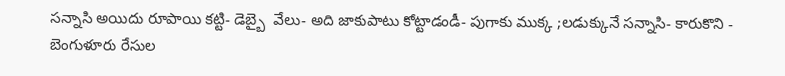సన్నాసి అయిదు రూపాయి కట్టి- డెబ్బై  వేలు- అది జాకుపాటు కోట్టాడండీ- పుగాకు ముక్క ;లడుక్కునే సన్నాసి- కారుకొని - బెంగుళూరు రేసుల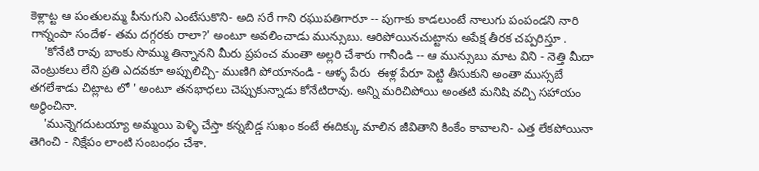కెళ్లాట్ట ఆ పంతులమ్మ పీనుగుని ఎంటేసుకొని- అది సరే గాని రఘుపతిగారూ -- పుగాకు కాడలుంటే నాలుగు పంపండని నారి గాన్నంపా సందేళ- తమ దగ్గరకు రాలా?' అంటూ అవలించాడు మున్సుబు. ఆరిపోయినచుట్టాను అపేక్ష తీరక చప్పరిస్తూ .
    'కోనేటి రావు బాంకు సొమ్ము తిన్నానని మీరు ప్రపంచ మంతా అల్లరి చేశారు గానీండి -- ఆ మున్సుబు మాట విని - నెత్తి మీదా వెంట్రుకలు లేని ప్రతి ఎదవకూ అప్పులిచ్చి- ముణిగి పోయానండి - ఆళ్ళ పేరు  ఈళ్ల పేరూ పెట్టి తీసుకుని అంతా ముస్సబే తగలేశాడు చిట్లాట లో ' అంటూ తనభాధలు చెప్పుకున్నాడు కోనేటిరావు. అన్ని మరిచిపోయి అంతటి మనిషి వచ్చి సహాయం అర్ధించినా.
    'మున్నెగదుటయ్యా అమ్మయి పెళ్ళి చేస్తా కన్నబిడ్డ సుఖం కంటే ఈదిక్కు మాలిన జీవితాని కింకేం కావాలని- ఎత్త లేకపోయినా తెగించి - నిక్షేపం లాంటి సంబంధం చేశా.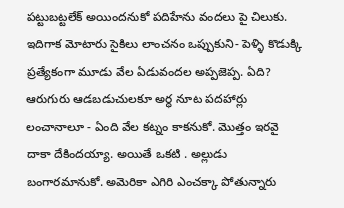పట్టుబట్టలేక్ అయిందనుకో పదిహేను వందలు పై చిలుకు. ఇదిగాక మోటారు సైకిలు లాంచనం ఒప్పుకుని- పెళ్ళి కొడుక్కి ప్రత్యేకంగా మూడు వేల ఏడువందల అప్పజెప్ప. ఏది? ఆరుగురు ఆడబడుచులకూ అర్ధ నూట పదహార్లు లంచానాలూ - ఏంది వేల కట్నం కాకనుకో. మొత్తం ఇరవై దాకా దేకిందయ్యా. అయితే ఒకటి . అల్లుడు బంగారమానుకో. అమెరికా ఎగిరి ఎంచక్కా పోతున్నారు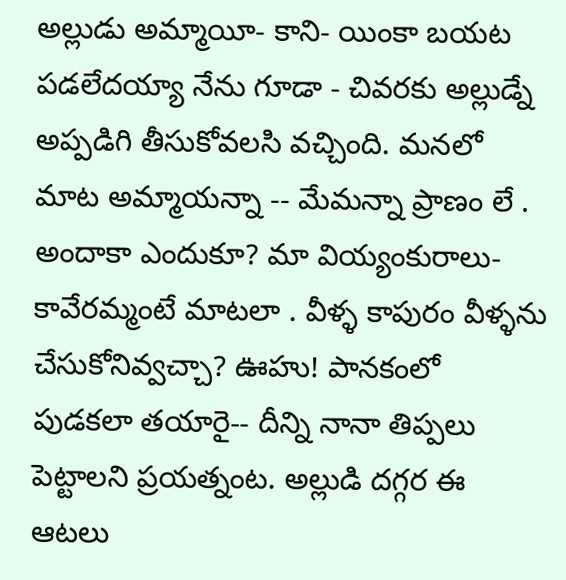అల్లుడు అమ్మాయీ- కాని- యింకా బయట పడలేదయ్యా నేను గూడా - చివరకు అల్లుడ్నే అప్పడిగి తీసుకోవలసి వచ్చింది. మనలో మాట అమ్మాయన్నా -- మేమన్నా ప్రాణం లే . అందాకా ఎందుకూ? మా వియ్యంకురాలు- కావేరమ్మంటే మాటలా . వీళ్ళ కాపురం వీళ్ళను చేసుకోనివ్వచ్చా? ఊహు! పానకంలో పుడకలా తయారై-- దీన్ని నానా తిప్పలు పెట్టాలని ప్రయత్నంట. అల్లుడి దగ్గర ఈ ఆటలు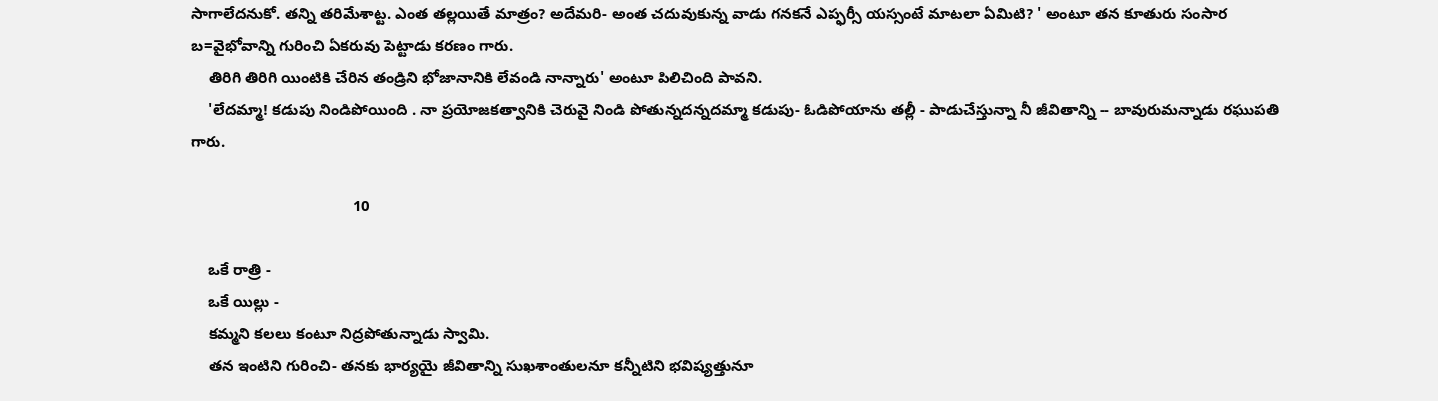సాగాలేదనుకో. తన్ని తరిమేశాట్ట. ఎంత తల్లయితే మాత్రం? అదేమరి- అంత చదువుకున్న వాడు గనకనే ఎప్ఫర్సీ యస్సంటే మాటలా ఏమిటి? ' అంటూ తన కూతురు సంసార బ=వైభోవాన్ని గురించి ఏకరువు పెట్టాడు కరణం గారు.
    తిరిగి తిరిగి యింటికి చేరిన తండ్రిని భోజానానికి లేవండి నాన్నారు' అంటూ పిలిచింది పావని.
    'లేదమ్మా! కడుపు నిండిపోయింది . నా ప్రయోజకత్వానికి చెరువై నిండి పోతున్నదన్నదమ్మా కడుపు- ఓడిపోయాను తల్లీ - పాడుచేస్తున్నా నీ జీవితాన్ని -- బావురుమన్నాడు రఘుపతి గారు.

                                      10

    ఒకే రాత్రి -
    ఒకే యిల్లు -
    కమ్మని కలలు కంటూ నిద్రపోతున్నాడు స్వామి.
    తన ఇంటిని గురించి- తనకు భార్యయై జీవితాన్ని సుఖశాంతులనూ కన్నీటిని భవిష్యత్తునూ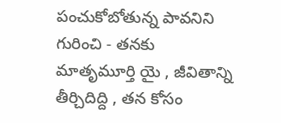పంచుకోబోతున్న పావనిని గురించి - తనకు మాతృమూర్తి యై , జీవితాన్ని తీర్చిదిద్ది , తన కోసం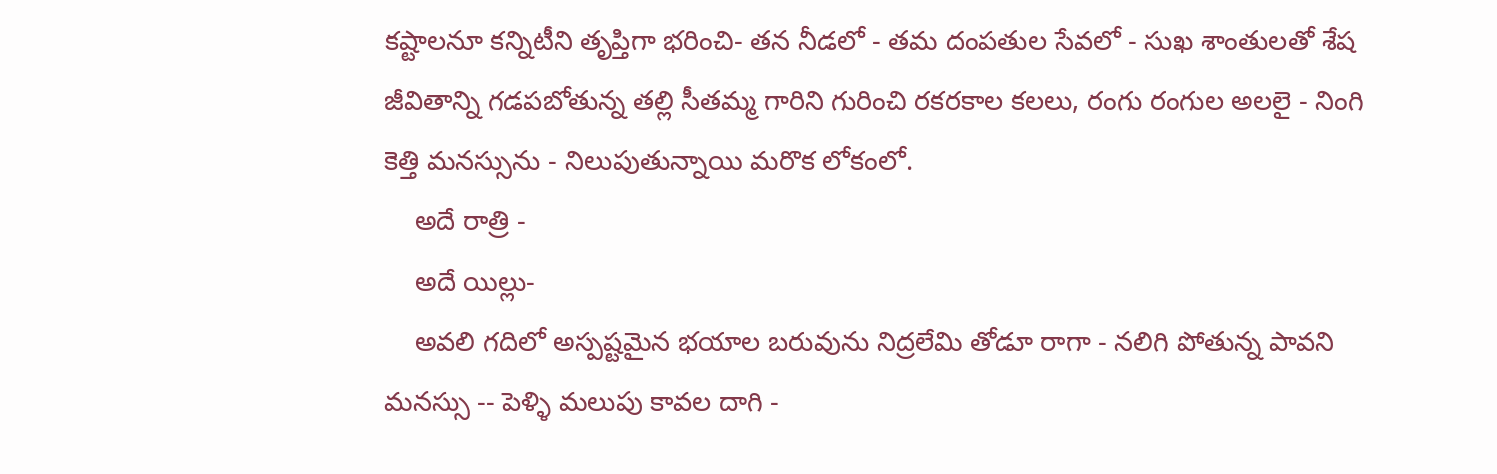కష్టాలనూ కన్నిటీని తృప్తిగా భరించి- తన నీడలో - తమ దంపతుల సేవలో - సుఖ శాంతులతో శేష జీవితాన్ని గడపబోతున్న తల్లి సీతమ్మ గారిని గురించి రకరకాల కలలు, రంగు రంగుల అలలై - నింగి కెత్తి మనస్సును - నిలుపుతున్నాయి మరొక లోకంలో.
    అదే రాత్రి -
    అదే యిల్లు-
    అవలి గదిలో అస్పష్టమైన భయాల బరువును నిద్రలేమి తోడూ రాగా - నలిగి పోతున్న పావని మనస్సు -- పెళ్ళి మలుపు కావల దాగి -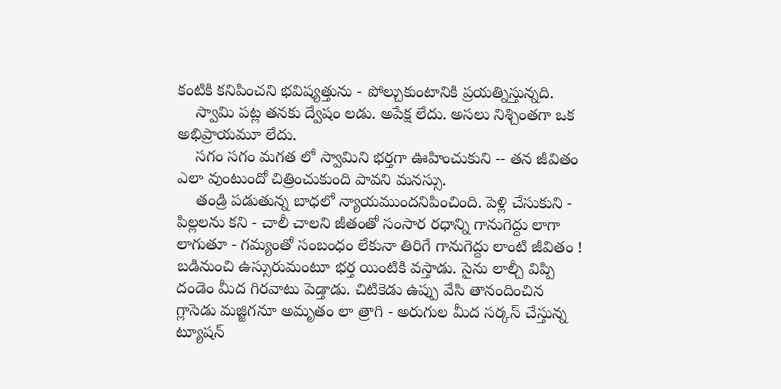కంటికి కనిపించని భవిష్యత్తును - పోల్చుకుంటానికి ప్రయత్నిస్తున్నది.
    స్వామి పట్ల తనకు ద్వేషం లడు. అపేక్ష లేదు. అసలు నిశ్చింతగా ఒక అభిప్రాయమూ లేదు.
    సగం సగం మగత లో స్వామిని భర్తగా ఊహించుకుని -- తన జీవితం ఎలా వుంటుందో చిత్రించుకుంది పావని మనస్సు.
    తండ్రి పడుతున్న బాధలో న్యాయముందనిపించింది. పెళ్లి చేసుకుని - పిల్లలను కని - చాలీ చాలని జీతంతో సంసార రధాన్ని గానుగెద్దు లాగా లాగుతూ - గమ్యంతో సంబంధం లేకునా తిరిగే గానుగెద్దు లాంటి జీవితం ! బడినుంచి ఉస్సురుమంటూ భర్త యింటికి వస్తాడు. సైను లాల్చీ విప్పి దండెం మీద గిరవాటు పెడ్తాడు. చిటికెడు ఉప్పు వేసి తానందించిన గ్లాసెడు మజ్జిగనూ అమృతం లా త్రాగి - అరుగుల మీద సర్కస్ చేస్తున్న ట్యూషన్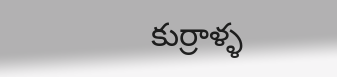కుర్రాళ్ళ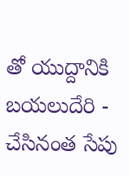తో యుద్దానికి బయలుదేరి - చేసినంత సేపు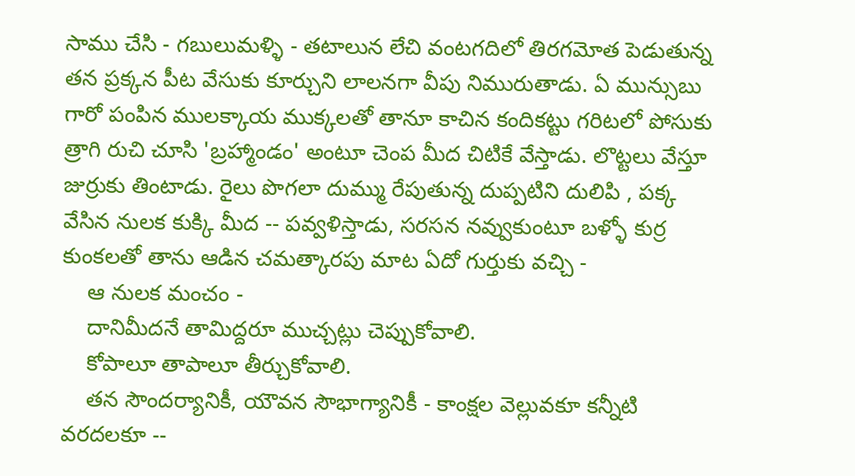సాము చేసి - గబులుమళ్ళి - తటాలున లేచి వంటగదిలో తిరగమోత పెడుతున్న తన ప్రక్కన పీట వేసుకు కూర్చుని లాలనగా వీపు నిమురుతాడు. ఏ మున్సుబు గారో పంపిన ములక్కాయ ముక్కలతో తానూ కాచిన కందికట్టు గరిటలో పోసుకు త్రాగి రుచి చూసి 'బ్రహ్మాండం' అంటూ చెంప మీద చిటికే వేస్తాడు. లొట్టలు వేస్తూ జుర్రుకు తింటాడు. రైలు పొగలా దుమ్ము రేపుతున్న దుప్పటిని దులిపి , పక్క వేసిన నులక కుక్కి మీద -- పవ్వళిస్తాడు, సరసన నవ్వుకుంటూ బళ్ళో కుర్ర కుంకలతో తాను ఆడిన చమత్కారపు మాట ఏదో గుర్తుకు వచ్చి -
    ఆ నులక మంచం -
    దానిమీదనే తామిద్దరూ ముచ్చట్లు చెప్పుకోవాలి.
    కోపాలూ తాపాలూ తీర్చుకోవాలి.
    తన సౌందర్యానికీ, యౌవన సౌభాగ్యానికీ - కాంక్షల వెల్లువకూ కన్నీటి వరదలకూ --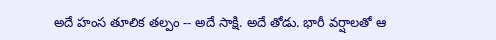అదే హంస తూలిక తల్పం -- అదే సాక్షి. అదే తోడు. భారీ వర్షాలతో ఆ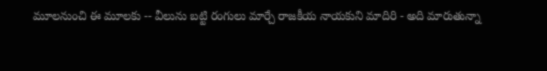మూలనుంచి ఈ మూలకు -- వీలును బట్టి రంగులు మార్చే రాజకీయ నాయకుని మాదిరి - అది మారుతున్నా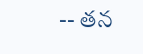-- తన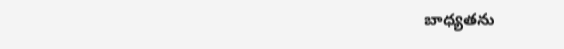బాధ్యతను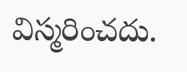విస్మరించదు.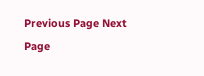Previous Page Next Page